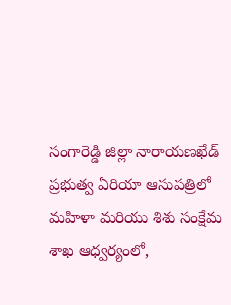సంగారెడ్డి జిల్లా నారాయణఖేడ్ ప్రభుత్వ ఏరియా ఆసుపత్రిలో మహిళా మరియు శిశు సంక్షేమ శాఖ ఆధ్వర్యంలో,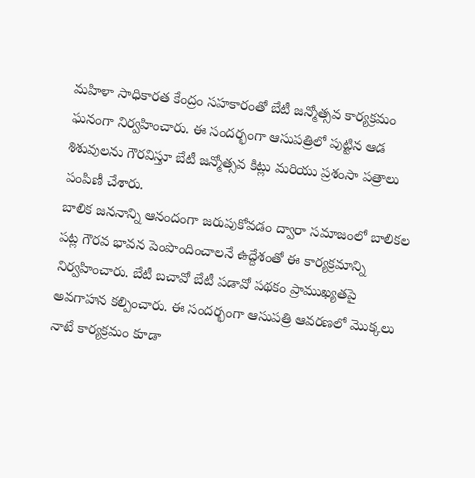మహిళా సాధికారత కేంద్రం సహకారంతో బేటీ జన్మోత్సవ కార్యక్రమం ఘనంగా నిర్వహించారు. ఈ సందర్భంగా ఆసుపత్రిలో పుట్టిన ఆడ శిశువులను గౌరవిస్తూ బేటీ జన్మోత్సవ కిట్లు మరియు ప్రశంసా పత్రాలు పంపిణీ చేశారు.
బాలిక జననాన్ని ఆనందంగా జరుపుకోవడం ద్వారా సమాజంలో బాలికల పట్ల గౌరవ భావన పెంపొందించాలనే ఉద్దేశంతో ఈ కార్యక్రమాన్ని నిర్వహించారు. బేటీ బచావో బేటీ పడావో పథకం ప్రాముఖ్యతపై అవగాహన కల్పించారు. ఈ సందర్భంగా ఆసుపత్రి ఆవరణలో మొక్కలు నాటే కార్యక్రమం కూడా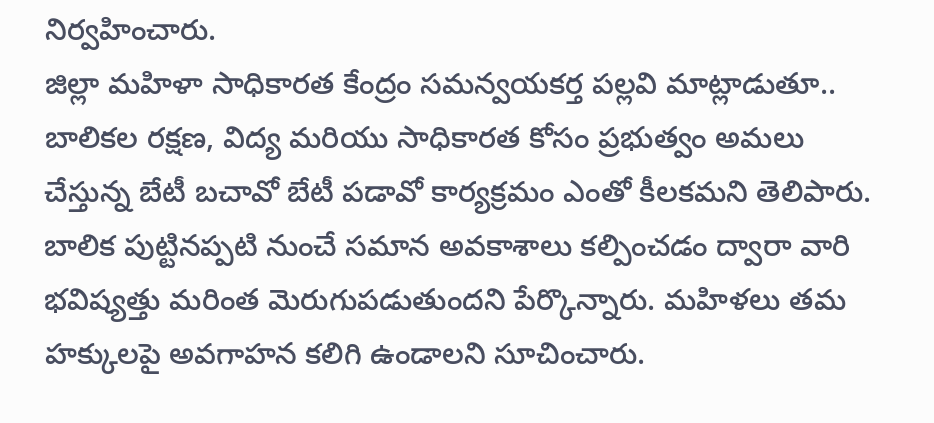నిర్వహించారు.
జిల్లా మహిళా సాధికారత కేంద్రం సమన్వయకర్త పల్లవి మాట్లాడుతూ.. బాలికల రక్షణ, విద్య మరియు సాధికారత కోసం ప్రభుత్వం అమలు చేస్తున్న బేటీ బచావో బేటీ పడావో కార్యక్రమం ఎంతో కీలకమని తెలిపారు. బాలిక పుట్టినప్పటి నుంచే సమాన అవకాశాలు కల్పించడం ద్వారా వారి భవిష్యత్తు మరింత మెరుగుపడుతుందని పేర్కొన్నారు. మహిళలు తమ హక్కులపై అవగాహన కలిగి ఉండాలని సూచించారు.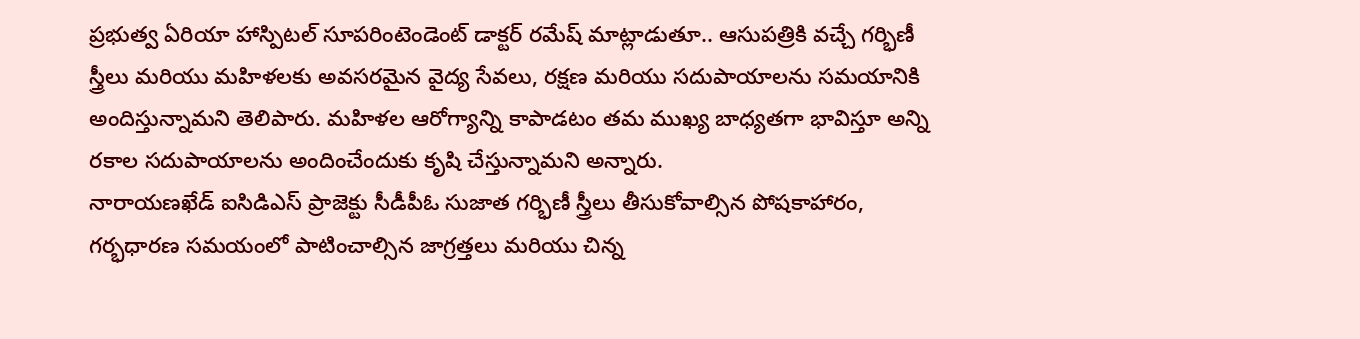ప్రభుత్వ ఏరియా హాస్పిటల్ సూపరింటెండెంట్ డాక్టర్ రమేష్ మాట్లాడుతూ.. ఆసుపత్రికి వచ్చే గర్భిణీ స్త్రీలు మరియు మహిళలకు అవసరమైన వైద్య సేవలు, రక్షణ మరియు సదుపాయాలను సమయానికి అందిస్తున్నామని తెలిపారు. మహిళల ఆరోగ్యాన్ని కాపాడటం తమ ముఖ్య బాధ్యతగా భావిస్తూ అన్ని రకాల సదుపాయాలను అందించేందుకు కృషి చేస్తున్నామని అన్నారు.
నారాయణఖేడ్ ఐసిడిఎస్ ప్రాజెక్టు సీడీపీఓ సుజాత గర్భిణీ స్త్రీలు తీసుకోవాల్సిన పోషకాహారం, గర్భధారణ సమయంలో పాటించాల్సిన జాగ్రత్తలు మరియు చిన్న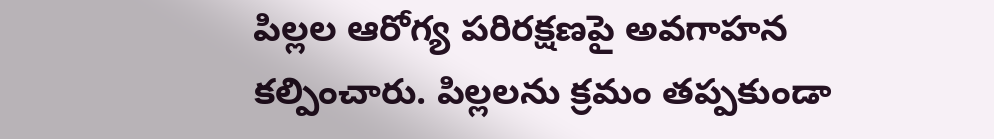పిల్లల ఆరోగ్య పరిరక్షణపై అవగాహన కల్పించారు. పిల్లలను క్రమం తప్పకుండా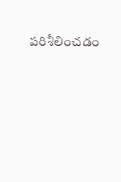పరిశీలించడం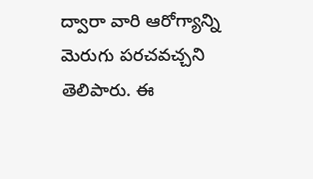ద్వారా వారి ఆరోగ్యాన్ని మెరుగు పరచవచ్చని తెలిపారు. ఈ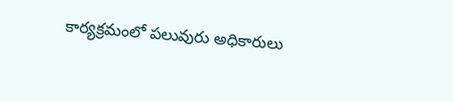కార్యక్రమంలో పలువురు అధికారులు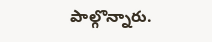పాల్గొన్నారు.